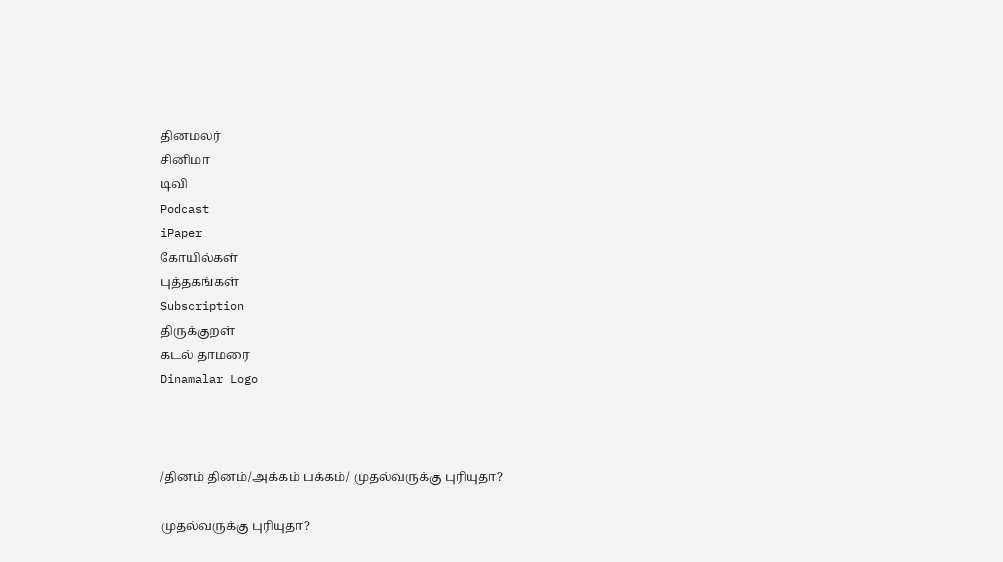தினமலர்
சினிமா
டிவி
Podcast
iPaper
கோயில்கள்
புத்தகங்கள்
Subscription
திருக்குறள்
கடல் தாமரை
Dinamalar Logo



/தினம் தினம்/அக்கம் பக்கம்/ முதல்வருக்கு புரியுதா?

முதல்வருக்கு புரியுதா?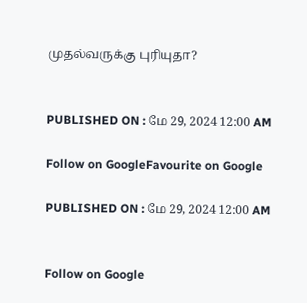முதல்வருக்கு புரியுதா?


PUBLISHED ON : மே 29, 2024 12:00 AM

Follow on GoogleFavourite on Google

PUBLISHED ON : மே 29, 2024 12:00 AM


Follow on Google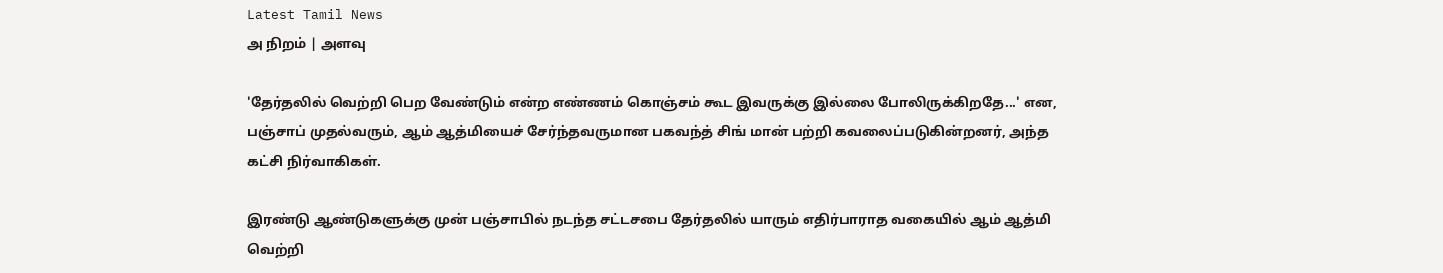Latest Tamil News
அ நிறம் | அளவு

'தேர்தலில் வெற்றி பெற வேண்டும் என்ற எண்ணம் கொஞ்சம் கூட இவருக்கு இல்லை போலிருக்கிறதே...' என, பஞ்சாப் முதல்வரும், ஆம் ஆத்மியைச் சேர்ந்தவருமான பகவந்த் சிங் மான் பற்றி கவலைப்படுகின்றனர், அந்த கட்சி நிர்வாகிகள்.

இரண்டு ஆண்டுகளுக்கு முன் பஞ்சாபில் நடந்த சட்டசபை தேர்தலில் யாரும் எதிர்பாராத வகையில் ஆம் ஆத்மி வெற்றி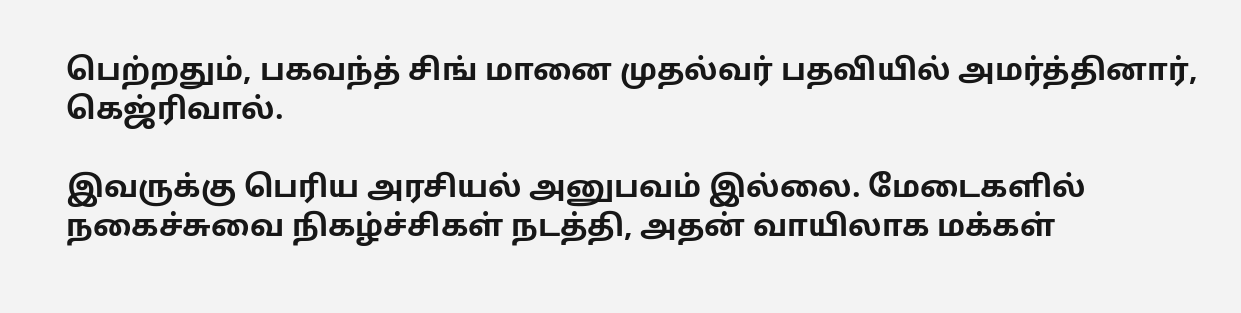பெற்றதும், பகவந்த் சிங் மானை முதல்வர் பதவியில் அமர்த்தினார், கெஜ்ரிவால்.

இவருக்கு பெரிய அரசியல் அனுபவம் இல்லை. மேடைகளில் நகைச்சுவை நிகழ்ச்சிகள் நடத்தி, அதன் வாயிலாக மக்கள்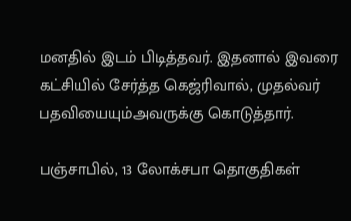மனதில் இடம் பிடித்தவர். இதனால் இவரை கட்சியில் சேர்த்த கெஜ்ரிவால், முதல்வர் பதவியையும்அவருக்கு கொடுத்தார்.

பஞ்சாபில், 13 லோக்சபா தொகுதிகள்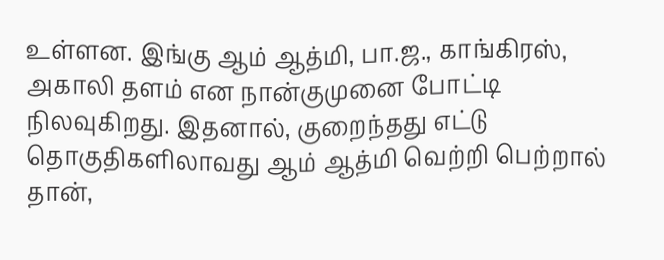உள்ளன. இங்கு ஆம் ஆத்மி, பா.ஜ., காங்கிரஸ், அகாலி தளம் என நான்குமுனை போட்டி நிலவுகிறது. இதனால், குறைந்தது எட்டு தொகுதிகளிலாவது ஆம் ஆத்மி வெற்றி பெற்றால் தான்,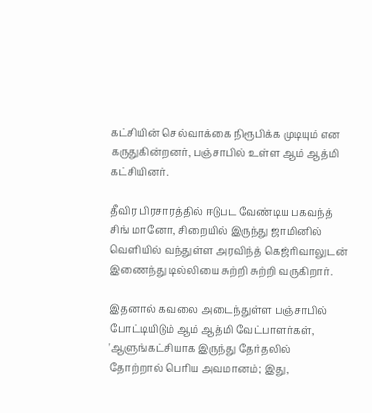கட்சியின் செல்வாக்கை நிரூபிக்க முடியும் என கருதுகின்றனர், பஞ்சாபில் உள்ள ஆம் ஆத்மி கட்சியினர்.

தீவிர பிரசாரத்தில் ஈடுபட வேண்டிய பகவந்த் சிங் மானோ, சிறையில் இருந்து ஜாமினில் வெளியில் வந்துள்ள அரவிந்த் கெஜ்ரிவாலுடன் இணைந்து டில்லியை சுற்றி சுற்றி வருகிறார்.

இதனால் கவலை அடைந்துள்ள பஞ்சாபில் போட்டியிடும் ஆம் ஆத்மி வேட்பாளர்கள், 'ஆளுங்கட்சியாக இருந்து தேர்தலில் தோற்றால் பெரிய அவமானம்; இது,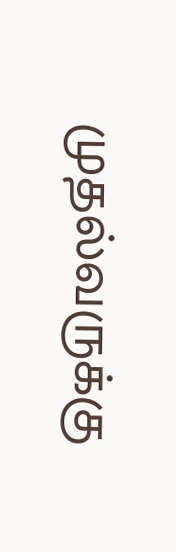முதல்வருக்கு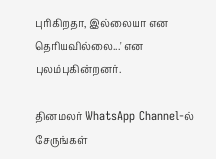புரிகிறதா, இல்லையா என தெரியவில்லை...' என புலம்புகின்றனர்.

தினமலர் WhatsApp Channel-ல் சேருங்கள்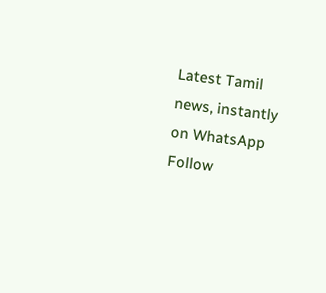Latest Tamil news, instantly on WhatsApp
Follow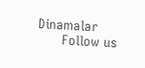Dinamalar
      Follow us